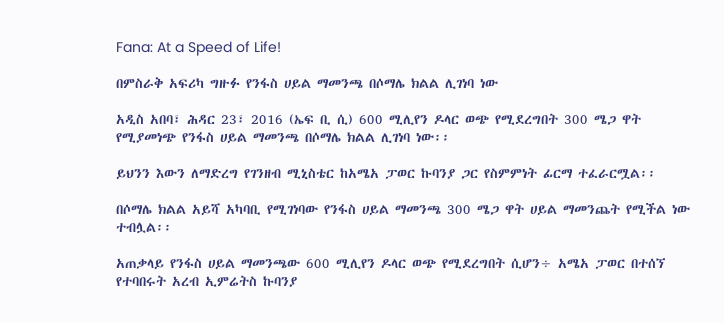Fana: At a Speed of Life!

በምስራቅ አፍሪካ ግዙፉ የንፋስ ሀይል ማመንጫ በሶማሌ ክልል ሊገነባ ነው

አዲስ አበባ፣ ሕዳር 23፣ 2016 (ኤፍ ቢ ሲ) 600 ሚሊየን ዶላር ወጭ የሚደረግበት 300 ሜጋ ዋት የሚያመነጭ የንፋስ ሀይል ማመንጫ በሶማሌ ክልል ሊገነባ ነው፡፡

ይህንን እውን ለማድረግ የገንዘብ ሚኒስቴር ከአሜአ ፓወር ኩባንያ ጋር የስምምነት ፊርማ ተፈራርሟል፡፡

በሶማሌ ክልል አይሻ አካባቢ የሚገነባው የንፋስ ሀይል ማመንጫ 300 ሜጋ ዋት ሀይል ማመንጨት የሚችል ነው ተብሏል፡፡

አጠቃላይ የንፋስ ሀይል ማመንጫው 600 ሚሊየን ዶላር ወጭ የሚደረግበት ሲሆን÷ አሜአ ፓወር በተሰኘ የተባበሩት አረብ ኢምሬትስ ኩባንያ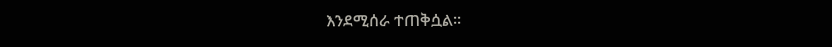እንደሚሰራ ተጠቅሷል፡፡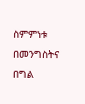ስምምነቱ በመንግስትና በግል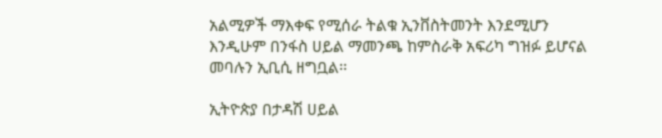አልሚዎች ማእቀፍ የሚሰራ ትልቁ ኢንቨስትመንት እንደሚሆን እንዲሁም በንፋስ ሀይል ማመንጫ ከምስራቅ አፍሪካ ግዝፉ ይሆናል መባሉን ኢቢሲ ዘግቧል፡፡

ኢትዮጵያ በታዳሽ ሀይል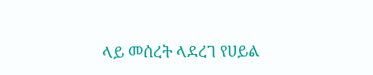ላይ መሰረት ላደረገ የሀይል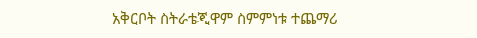አቅርቦት ስትራቴጂዋም ስምምነቱ ተጨማሪ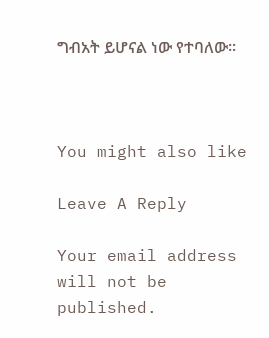ግብአት ይሆናል ነው የተባለው፡፡



You might also like

Leave A Reply

Your email address will not be published.